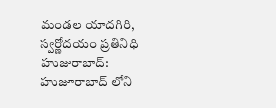మండల యాదగిరి, స్వర్ణోదయం ప్రతినిధి హుజురాబాద్: హుజూరాబాద్ లోని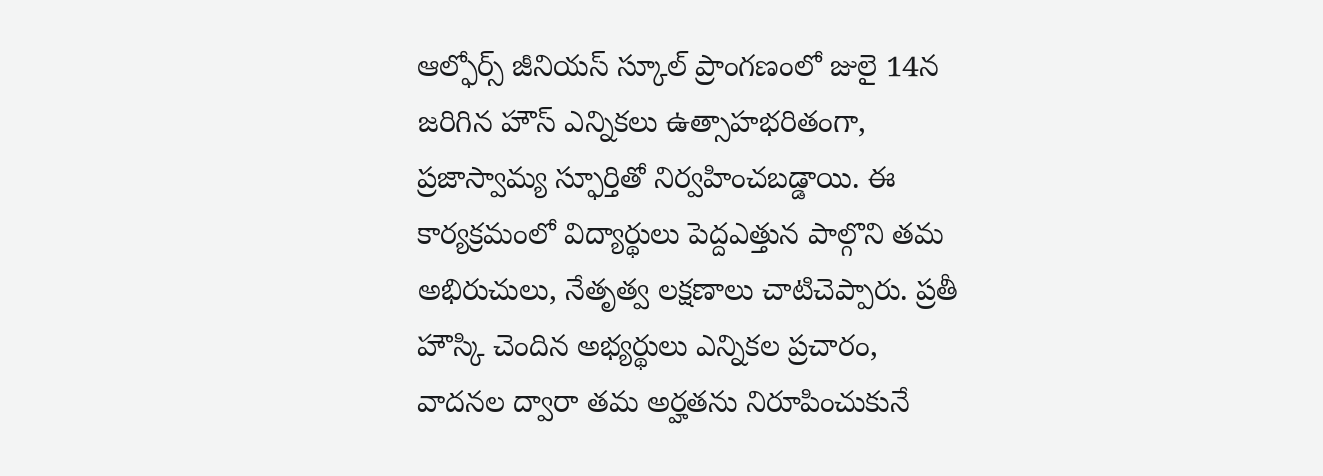ఆల్ఫోర్స్ జీనియస్ స్కూల్ ప్రాంగణంలో జులై 14న జరిగిన హౌస్ ఎన్నికలు ఉత్సాహభరితంగా, ప్రజాస్వామ్య స్ఫూర్తితో నిర్వహించబడ్డాయి. ఈ కార్యక్రమంలో విద్యార్థులు పెద్దఎత్తున పాల్గొని తమ అభిరుచులు, నేతృత్వ లక్షణాలు చాటిచెప్పారు. ప్రతీ హౌస్కి చెందిన అభ్యర్థులు ఎన్నికల ప్రచారం, వాదనల ద్వారా తమ అర్హతను నిరూపించుకునే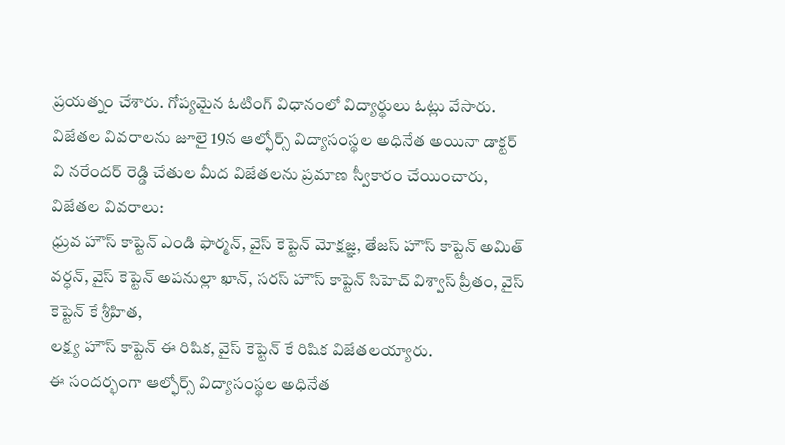ప్రయత్నం చేశారు. గోప్యమైన ఓటింగ్ విధానంలో విద్యార్థులు ఓట్లు వేసారు.
విజేతల వివరాలను జూలై 19న ఆల్ఫోర్స్ విద్యాసంస్థల అధినేత అయినా డాక్టర్ వి నరేందర్ రెడ్డి చేతుల మీద విజేతలను ప్రమాణ స్వీకారం చేయించారు,
విజేతల వివరాలు:
ధ్రువ హౌస్ కాప్టెన్ ఎండి ఫార్మన్, వైస్ కెప్టెన్ మోక్షజ్ఞ, తేజస్ హౌస్ కాప్టెన్ అమిత్ వర్ధన్, వైస్ కెప్టెన్ అపనుల్లా ఖాన్, సరస్ హౌస్ కాప్టెన్ సిహెచ్ విశ్వాస్ ప్రీతం, వైస్ కెప్టెన్ కే శ్రీహిత,
లక్ష్య హౌస్ కాప్టెన్ ఈ రిషిక, వైస్ కెప్టెన్ కే రిషిక విజేతలయ్యారు.
ఈ సందర్భంగా ఆల్ఫోర్స్ విద్యాసంస్థల అధినేత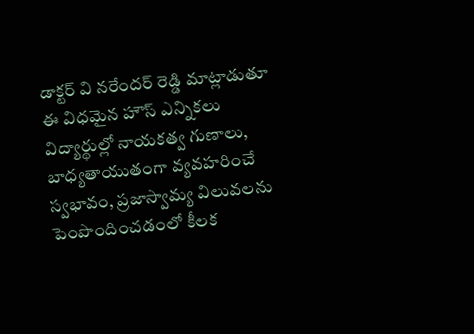డాక్టర్ వి నరేందర్ రెడ్డి మాట్లాడుతూ ఈ విధమైన హౌస్ ఎన్నికలు విద్యార్థుల్లో నాయకత్వ గుణాలు, బాధ్యతాయుతంగా వ్యవహరించే స్వభావం, ప్రజాస్వామ్య విలువలను పెంపొందించడంలో కీలక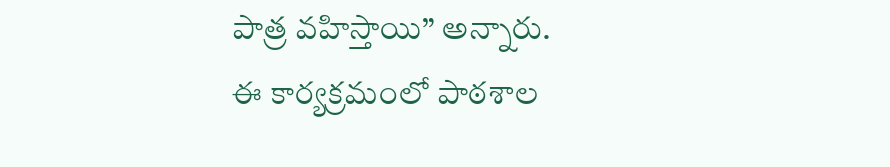పాత్ర వహిస్తాయి” అన్నారు.
ఈ కార్యక్రమంలో పాఠశాల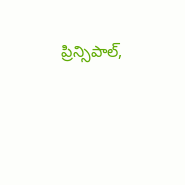ప్రిన్సిపాల్,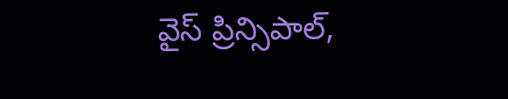వైస్ ప్రిన్సిపాల్,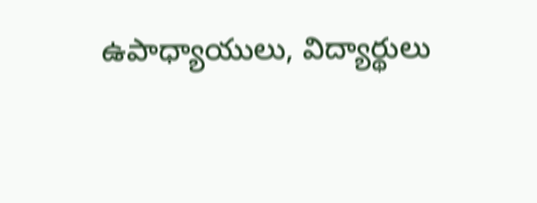ఉపాధ్యాయులు, విద్యార్థులు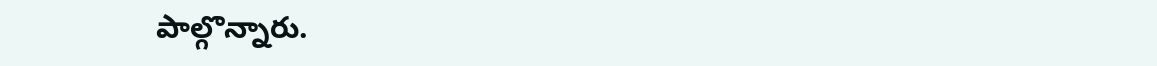పాల్గొన్నారు.